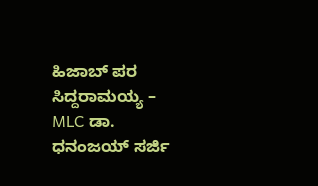ಹಿಜಾಬ್ ಪರ ಸಿದ್ದರಾಮಯ್ಯ – MLC ಡಾ. ಧನಂಜಯ್ ಸರ್ಜಿ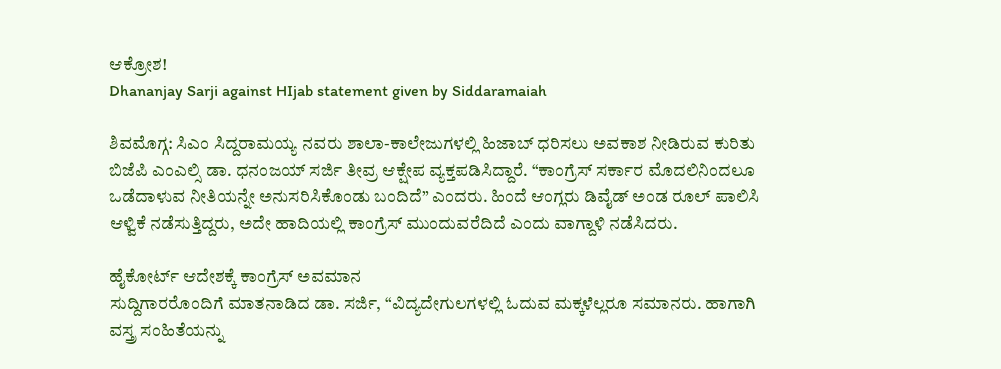ಆಕ್ರೋಶ!
Dhananjay Sarji against HIjab statement given by Siddaramaiah

ಶಿವಮೊಗ್ಗ: ಸಿಎಂ ಸಿದ್ದರಾಮಯ್ಯ ನವರು ಶಾಲಾ-ಕಾಲೇಜುಗಳಲ್ಲಿ ಹಿಜಾಬ್ ಧರಿಸಲು ಅವಕಾಶ ನೀಡಿರುವ ಕುರಿತು ಬಿಜೆಪಿ ಎಂಎಲ್ಸಿ ಡಾ. ಧನಂಜಯ್ ಸರ್ಜಿ ತೀವ್ರ ಆಕ್ಷೇಪ ವ್ಯಕ್ತಪಡಿಸಿದ್ದಾರೆ. “ಕಾಂಗ್ರೆಸ್ ಸರ್ಕಾರ ಮೊದಲಿನಿಂದಲೂ ಒಡೆದಾಳುವ ನೀತಿಯನ್ನೇ ಅನುಸರಿಸಿಕೊಂಡು ಬಂದಿದೆ” ಎಂದರು. ಹಿಂದೆ ಆಂಗ್ಲರು ಡಿವೈಡ್ ಅಂಡ ರೂಲ್ ಪಾಲಿಸಿ ಆಳ್ವಿಕೆ ನಡೆಸುತ್ತಿದ್ದರು, ಅದೇ ಹಾದಿಯಲ್ಲಿ ಕಾಂಗ್ರೆಸ್ ಮುಂದುವರೆದಿದೆ ಎಂದು ವಾಗ್ದಾಳಿ ನಡೆಸಿದರು.

ಹೈಕೋರ್ಟ್ ಆದೇಶಕ್ಕೆ ಕಾಂಗ್ರೆಸ್ ಅವಮಾನ
ಸುದ್ದಿಗಾರರೊಂದಿಗೆ ಮಾತನಾಡಿದ ಡಾ. ಸರ್ಜಿ, “ವಿದ್ಯದೇಗುಲಗಳಲ್ಲಿ ಓದುವ ಮಕ್ಕಳೆಲ್ಲರೂ ಸಮಾನರು. ಹಾಗಾಗಿ ವಸ್ತ್ರ ಸಂಹಿತೆಯನ್ನು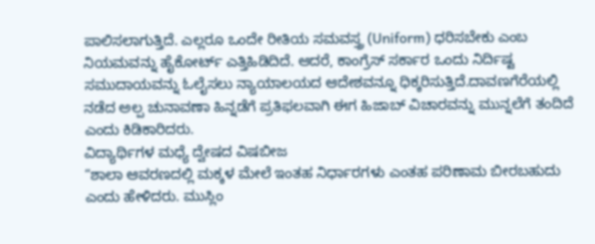ಪಾಲಿಸಲಾಗುತ್ತಿದೆ. ಎಲ್ಲರೂ ಒಂದೇ ರೀತಿಯ ಸಮವಸ್ತ್ರ (Uniform) ಧರಿಸಬೇಕು ಎಂಬ ನಿಯಮವನ್ನು ಹೈಕೋರ್ಟ್ ಎತ್ತಿಹಿಡಿದಿದೆ. ಆದರೆ, ಕಾಂಗ್ರೆಸ್ ಸರ್ಕಾರ ಒಂದು ನಿರ್ದಿಷ್ಟ ಸಮುದಾಯವನ್ನು ಓಲೈಸಲು ನ್ಯಾಯಾಲಯದ ಆದೇಶವನ್ನೂ ಧಿಕ್ಕರಿಸುತ್ತಿದೆ.ದಾವಣಗೆರೆಯಲ್ಲಿ ನಡೆದ ಅಲ್ಪ ಚುನಾವಣಾ ಹಿನ್ನಡೆಗೆ ಪ್ರತಿಫಲವಾಗಿ ಈಗ ಹಿಜಾಬ್ ವಿಚಾರವನ್ನು ಮುನ್ನಲೆಗೆ ತಂದಿದೆ ಎಂದು ಕಿಡಿಕಾರಿದರು.
ವಿದ್ಯಾರ್ಥಿಗಳ ಮಧ್ಯೆ ದ್ವೇಷದ ವಿಷಬೀಜ
“ಶಾಲಾ ಆವರಣದಲ್ಲಿ ಮಕ್ಕಳ ಮೇಲೆ ಇಂತಹ ನಿರ್ಧಾರಗಳು ಎಂತಹ ಪರಿಣಾಮ ಬೀರಬಹುದು ಎಂದು ಹೇಳಿದರು. ಮುಸ್ಲಿಂ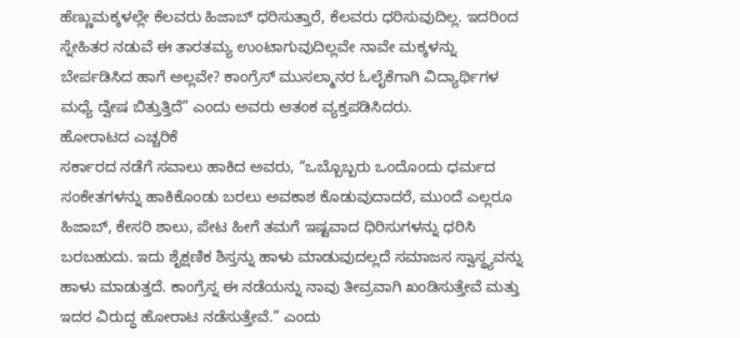ಹೆಣ್ಣುಮಕ್ಕಳಲ್ಲೇ ಕೆಲವರು ಹಿಜಾಬ್ ಧರಿಸುತ್ತಾರೆ, ಕೆಲವರು ಧರಿಸುವುದಿಲ್ಲ. ಇದರಿಂದ ಸ್ನೇಹಿತರ ನಡುವೆ ಈ ತಾರತಮ್ಯ ಉಂಟಾಗುವುದಿಲ್ಲವೇ ನಾವೇ ಮಕ್ಕಳನ್ನು ಬೇರ್ಪಡಿಸಿದ ಹಾಗೆ ಅಲ್ಲವೇ? ಕಾಂಗ್ರೆಸ್ ಮುಸಲ್ಮಾನರ ಓಲೈಕೆಗಾಗಿ ವಿದ್ಯಾರ್ಥಿಗಳ ಮಧ್ಯೆ ದ್ವೇಷ ಬಿತ್ತುತ್ತಿದೆ” ಎಂದು ಅವರು ಆತಂಕ ವ್ಯಕ್ತಪಡಿಸಿದರು.
ಹೋರಾಟದ ಎಚ್ಚರಿಕೆ
ಸರ್ಕಾರದ ನಡೆಗೆ ಸವಾಲು ಹಾಕಿದ ಅವರು, “ಒಬ್ಬೊಬ್ಬರು ಒಂದೊಂದು ಧರ್ಮದ ಸಂಕೇತಗಳನ್ನು ಹಾಕಿಕೊಂಡು ಬರಲು ಅವಕಾಶ ಕೊಡುವುದಾದರೆ, ಮುಂದೆ ಎಲ್ಲರೂ ಹಿಜಾಬ್, ಕೇಸರಿ ಶಾಲು, ಪೇಟ ಹೀಗೆ ತಮಗೆ ಇಷ್ಟವಾದ ಧಿರಿಸುಗಳನ್ನು ಧರಿಸಿ ಬರಬಹುದು. ಇದು ಶೈಕ್ಷಣಿಕ ಶಿಸ್ತನ್ನು ಹಾಳು ಮಾಡುವುದಲ್ಲದೆ ಸಮಾಜಸ ಸ್ವಾಸ್ಥ್ಯವನ್ನು ಹಾಳು ಮಾಡುತ್ತದೆ. ಕಾಂಗ್ರೆಸ್ನ ಈ ನಡೆಯನ್ನು ನಾವು ತೀವ್ರವಾಗಿ ಖಂಡಿಸುತ್ತೇವೆ ಮತ್ತು ಇದರ ವಿರುದ್ಧ ಹೋರಾಟ ನಡೆಸುತ್ತೇವೆ.” ಎಂದು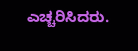ಎಚ್ಚರಿಸಿದರು.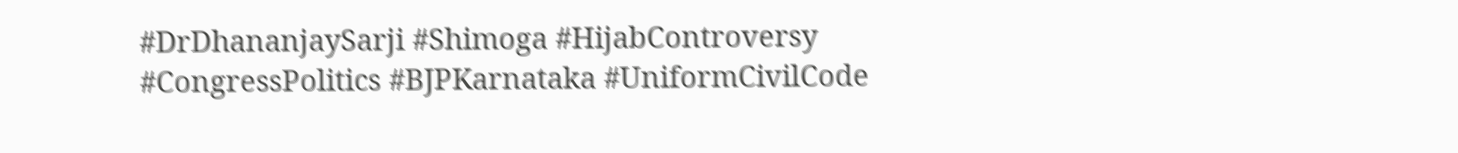#DrDhananjaySarji #Shimoga #HijabControversy #CongressPolitics #BJPKarnataka #UniformCivilCode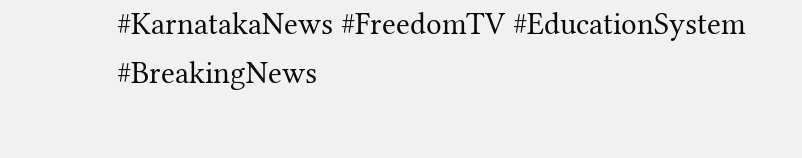#KarnatakaNews #FreedomTV #EducationSystem #BreakingNews